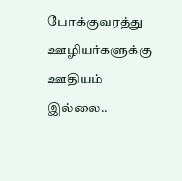போக்குவரத்து ஊழியர்களுக்கு ஊதியம் இல்லை..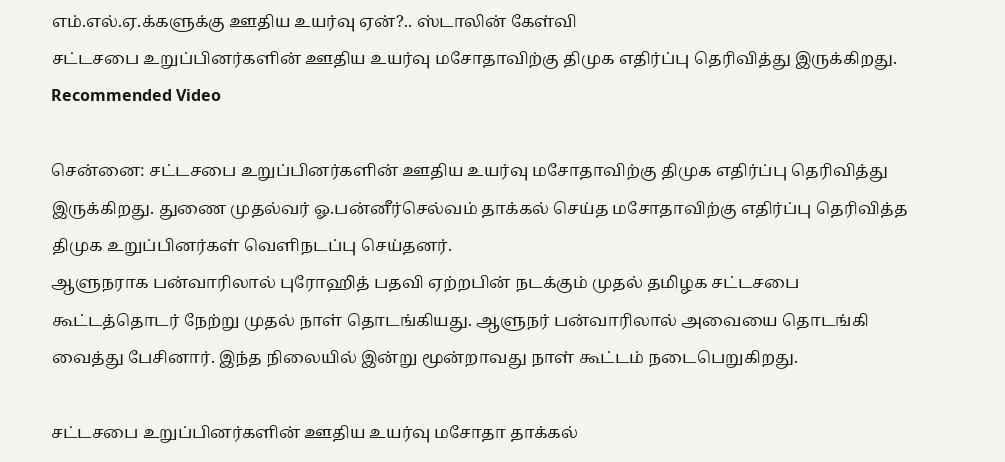எம்.எல்.ஏ.க்களுக்கு ஊதிய உயர்வு ஏன்?.. ஸ்டாலின் கேள்வி
சட்டசபை உறுப்பினர்களின் ஊதிய உயர்வு மசோதாவிற்கு திமுக எதிர்ப்பு தெரிவித்து இருக்கிறது.
Recommended Video

சென்னை: சட்டசபை உறுப்பினர்களின் ஊதிய உயர்வு மசோதாவிற்கு திமுக எதிர்ப்பு தெரிவித்து இருக்கிறது. துணை முதல்வர் ஓ.பன்னீர்செல்வம் தாக்கல் செய்த மசோதாவிற்கு எதிர்ப்பு தெரிவித்த திமுக உறுப்பினர்கள் வெளிநடப்பு செய்தனர்.
ஆளுநராக பன்வாரிலால் புரோஹித் பதவி ஏற்றபின் நடக்கும் முதல் தமிழக சட்டசபை கூட்டத்தொடர் நேற்று முதல் நாள் தொடங்கியது. ஆளுநர் பன்வாரிலால் அவையை தொடங்கி வைத்து பேசினார். இந்த நிலையில் இன்று மூன்றாவது நாள் கூட்டம் நடைபெறுகிறது.

சட்டசபை உறுப்பினர்களின் ஊதிய உயர்வு மசோதா தாக்கல்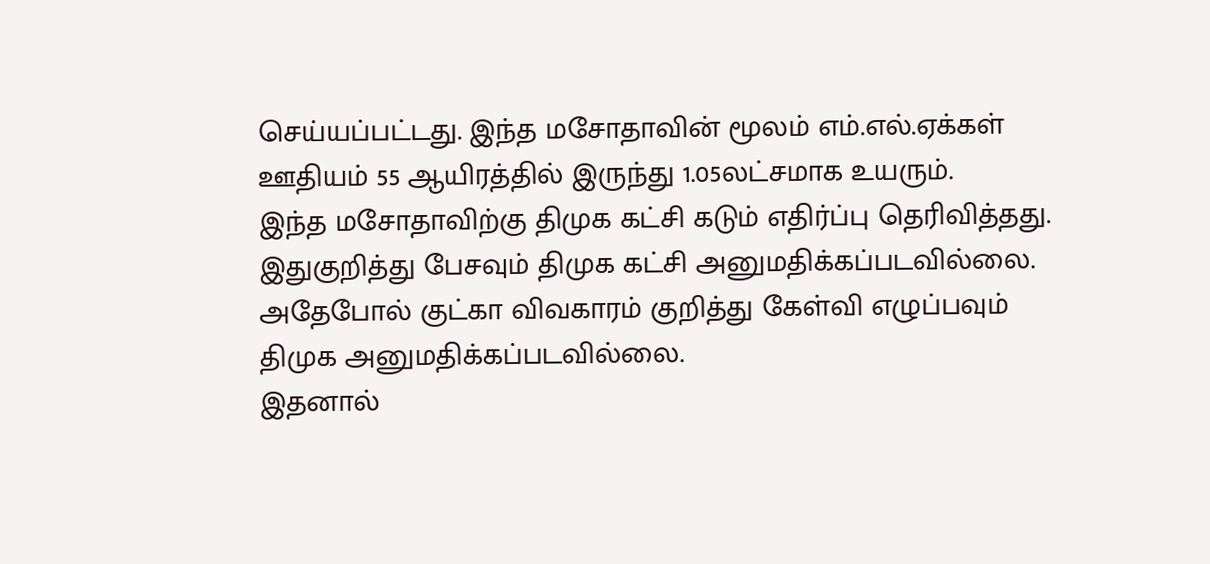செய்யப்பட்டது. இந்த மசோதாவின் மூலம் எம்.எல்.ஏக்கள் ஊதியம் 55 ஆயிரத்தில் இருந்து 1.05லட்சமாக உயரும்.
இந்த மசோதாவிற்கு திமுக கட்சி கடும் எதிர்ப்பு தெரிவித்தது. இதுகுறித்து பேசவும் திமுக கட்சி அனுமதிக்கப்படவில்லை. அதேபோல் குட்கா விவகாரம் குறித்து கேள்வி எழுப்பவும் திமுக அனுமதிக்கப்படவில்லை.
இதனால்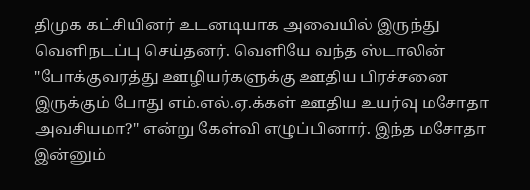திமுக கட்சியினர் உடனடியாக அவையில் இருந்து வெளிநடப்பு செய்தனர். வெளியே வந்த ஸ்டாலின் ''போக்குவரத்து ஊழியர்களுக்கு ஊதிய பிரச்சனை இருக்கும் போது எம்.எல்.ஏ.க்கள் ஊதிய உயர்வு மசோதா அவசியமா?'' என்று கேள்வி எழுப்பினார். இந்த மசோதா இன்னும்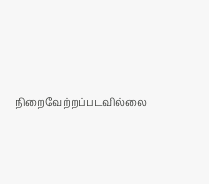நிறைவேற்றப்படவில்லை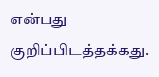என்பது குறிப்பிடத்தக்கது.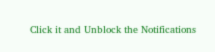Click it and Unblock the Notifications